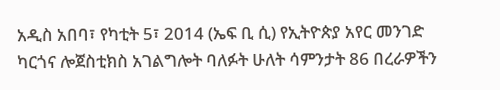አዲስ አበባ፣ የካቲት 5፣ 2014 (ኤፍ ቢ ሲ) የኢትዮጵያ አየር መንገድ ካርጎና ሎጀስቲክስ አገልግሎት ባለፉት ሁለት ሳምንታት 86 በረራዎችን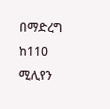በማድረግ ከ110 ሚሊየን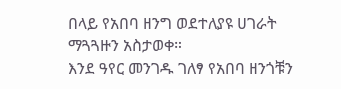በላይ የአበባ ዘንግ ወደተለያዩ ሀገራት ማጓጓዙን አስታወቀ።
እንደ ዓየር መንገዱ ገለፃ የአበባ ዘንጎቹን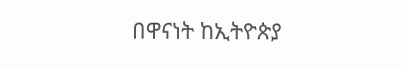በዋናነት ከኢትዮጵያ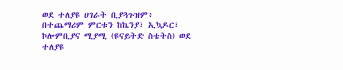ወደ ተለያዩ ሀገራት ቢያጓጉዝም፥ በተጨማሪም ምርቱን ከኬንያ፣ ኢኳዶር፣ ኮሎምቢያና ሚያሚ (ዩናይትድ ስቴትስ) ወደ ተለያዩ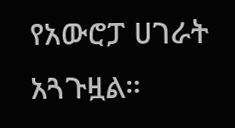የአውሮፓ ሀገራት አጓጉዟል።